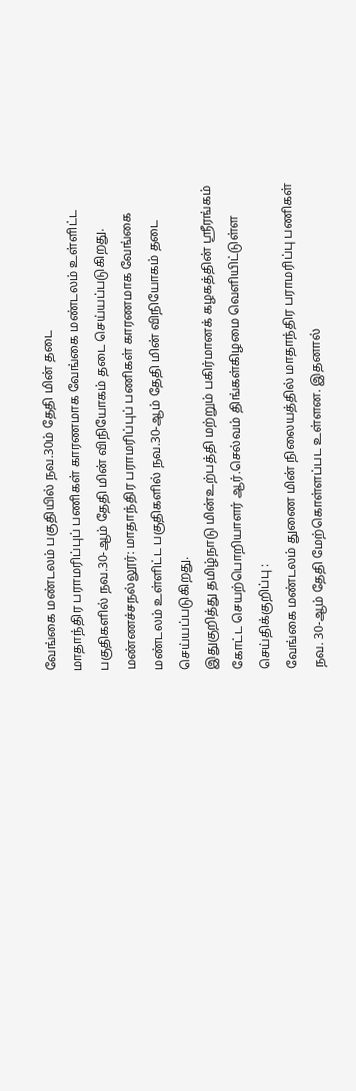வேங்கை மண்டலம் பகுதியில் நவ.30ம் தேதி மின் தடை
மாதாந்திர பராமரிப்புப் பணிகள் காரணமாக வேங்கை மண்டலம் உள்ளிட்ட பகுதிகளில் நவ.30-ஆம் தேதி மின் விநியோகம் தடை செய்யப்படுகிறது.
மண்ணச்சநல்லூர்: மாதாந்திர பராமரிப்புப் பணிகள் காரணமாக வேங்கை மண்டலம் உள்ளிட்ட பகுதிகளில் நவ.30-ஆம் தேதி மின் விநியோகம் தடை செய்யப்படுகிறது.
இதுகுறித்து தமிழ்நாடு மின்உற்பத்தி மற்றும் பகிர்மானக் கழகத்தின் ஸ்ரீரங்கம் கோட்ட செயற்பொறியாளர் ஆர்.செல்வம் திங்கள்கிழமை வெளியிட்டுள்ள செய்திக்குறிப்பு :
வேங்கை மண்டலம் துணை மின் நிலையத்தில் மாதாந்திர பராமரிப்பு பணிகள் நவ. 30-ஆம் தேதி மேற்கொள்ளப்பட உள்ளன. இதனால்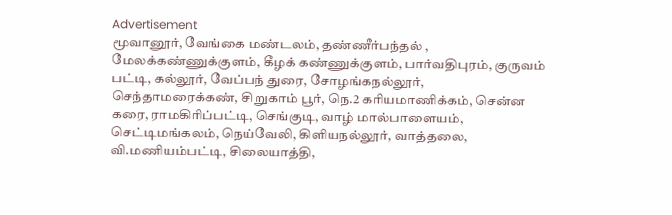Advertisement
மூவானூர், வேங்கை மண்டலம், தண்ணீர்பந்தல் , மேலக்கண்ணுக்குளம், கீழக் கண்ணுக்குளம், பார்வதிபுரம், குருவம் பட்டி, கல்லூர், வேப்பந் துரை, சோழங்கநல்லூர், செந்தாமரைக்கண், சிறுகாம் பூர், நெ.2 கரியமாணிக்கம், சென்ன கரை, ராமகிரிப்பட்டி, செங்குடி, வாழ் மால்பாளையம், செட்டிமங்கலம், நெய்வேலி, கிளியநல்லூர், வாத்தலை, வி.மணியம்பட்டி, சிலையாத்தி,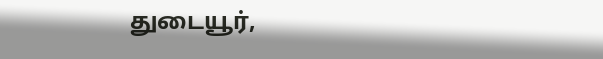துடையூர்,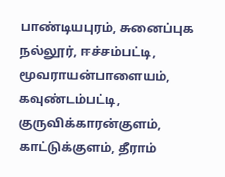பாண்டியபுரம், சுனைப்புக நல்லூர், ஈச்சம்பட்டி, மூவராயன்பாளையம், கவுண்டம்பட்டி, குருவிக்காரன்குளம், காட்டுக்குளம், தீராம்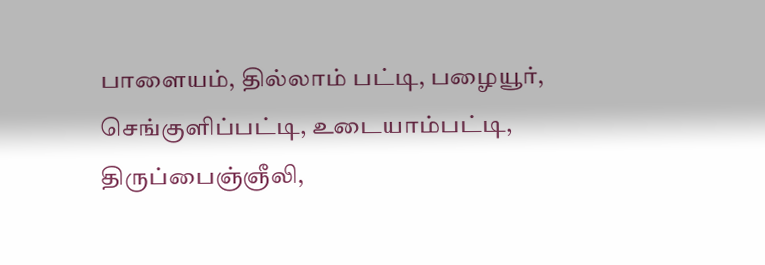பாளையம், தில்லாம் பட்டி, பழையூர், செங்குளிப்பட்டி, உடையாம்பட்டி, திருப்பைஞ்ஞீலி,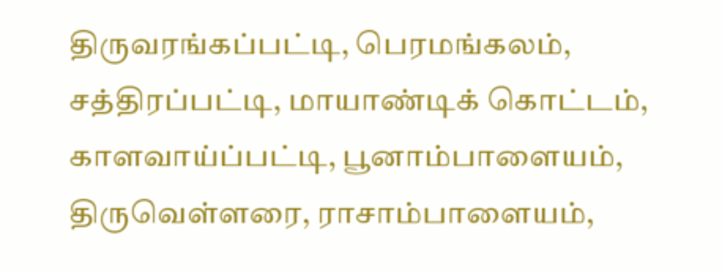திருவரங்கப்பட்டி, பெரமங்கலம், சத்திரப்பட்டி, மாயாண்டிக் கொட்டம், காளவாய்ப்பட்டி, பூனாம்பாளையம், திருவெள்ளரை, ராசாம்பாளையம்,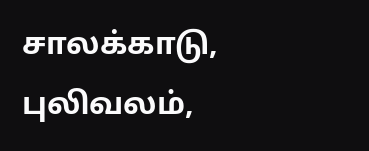சாலக்காடு, புலிவலம்,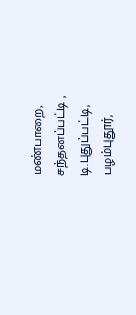மண்பாறை, சந்தனப்பட்டி , டி.புதுப்பட்டி, பழம்புதூர்,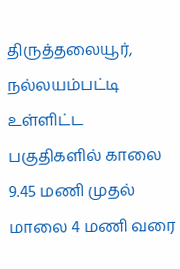திருத்தலையூர், நல்லயம்பட்டி
உள்ளிட்ட பகுதிகளில் காலை 9.45 மணி முதல் மாலை 4 மணி வரை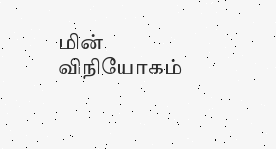மின் விநியோகம்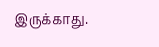இருக்காது.